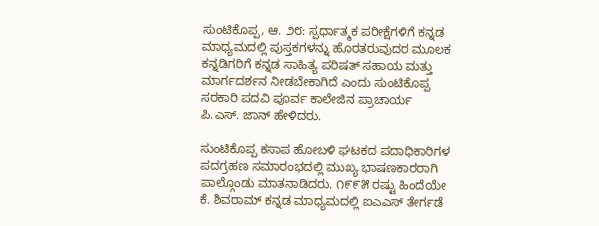ಸುಂಟಿಕೊಪ್ಪ, ಆ. ೨೮: ಸ್ಪರ್ಧಾತ್ಮಕ ಪರೀಕ್ಷೆಗಳಿಗೆ ಕನ್ನಡ ಮಾಧ್ಯಮದಲ್ಲಿ ಪುಸ್ತಕಗಳನ್ನು ಹೊರತರುವುದರ ಮೂಲಕ ಕನ್ನಡಿಗರಿಗೆ ಕನ್ನಡ ಸಾಹಿತ್ಯ ಪರಿಷತ್ ಸಹಾಯ ಮತ್ತು ಮಾರ್ಗದರ್ಶನ ನೀಡಬೇಕಾಗಿದೆ ಎಂದು ಸುಂಟಿಕೊಪ್ಪ ಸರಕಾರಿ ಪದವಿ ಪೂರ್ವ ಕಾಲೇಜಿನ ಪ್ರಾಚಾರ್ಯ ಪಿ.ಎಸ್. ಜಾನ್ ಹೇಳಿದರು.

ಸುಂಟಿಕೊಪ್ಪ ಕಸಾಪ ಹೋಬಳಿ ಘಟಕದ ಪದಾಧಿಕಾರಿಗಳ ಪದಗ್ರಹಣ ಸಮಾರಂಭದಲ್ಲಿ ಮುಖ್ಯ ಭಾಷಣಕಾರರಾಗಿ ಪಾಲ್ಗೊಂಡು ಮಾತನಾಡಿದರು. ೧೯೯೫ ರಷ್ಟು ಹಿಂದೆಯೇ ಕೆ. ಶಿವರಾಮ್ ಕನ್ನಡ ಮಾಧ್ಯಮದಲ್ಲಿ ಐಎಎಸ್ ತೇರ್ಗಡೆ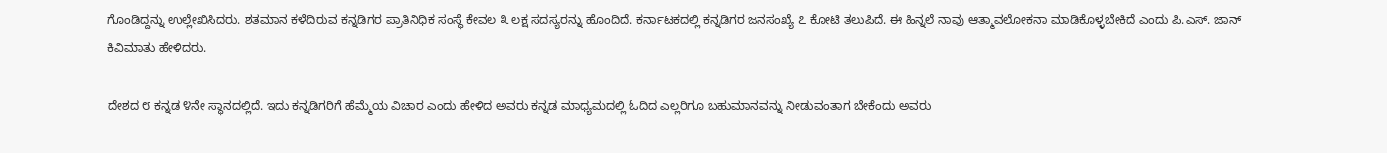ಗೊಂಡಿದ್ದನ್ನು ಉಲ್ಲೇಖಿಸಿದರು. ಶತಮಾನ ಕಳೆದಿರುವ ಕನ್ನಡಿಗರ ಪ್ರಾತಿನಿಧಿಕ ಸಂಸ್ಥೆ ಕೇವಲ ೩ ಲಕ್ಷ ಸದಸ್ಯರನ್ನು ಹೊಂದಿದೆ. ಕರ್ನಾಟಕದಲ್ಲಿ ಕನ್ನಡಿಗರ ಜನಸಂಖ್ಯೆ ೭ ಕೋಟಿ ತಲುಪಿದೆ. ಈ ಹಿನ್ನಲೆ ನಾವು ಆತ್ಮಾವಲೋಕನಾ ಮಾಡಿಕೊಳ್ಳಬೇಕಿದೆ ಎಂದು ಪಿ.ಎಸ್. ಜಾನ್ ಕಿವಿಮಾತು ಹೇಳಿದರು.

ದೇಶದ ೮ ಕನ್ನಡ ೪ನೇ ಸ್ಥಾನದಲ್ಲಿದೆ. ಇದು ಕನ್ನಡಿಗರಿಗೆ ಹೆಮ್ಮೆಯ ವಿಚಾರ ಎಂದು ಹೇಳಿದ ಅವರು ಕನ್ನಡ ಮಾಧ್ಯಮದಲ್ಲಿ ಓದಿದ ಎಲ್ಲರಿಗೂ ಬಹುಮಾನವನ್ನು ನೀಡುವಂತಾಗ ಬೇಕೆಂದು ಅವರು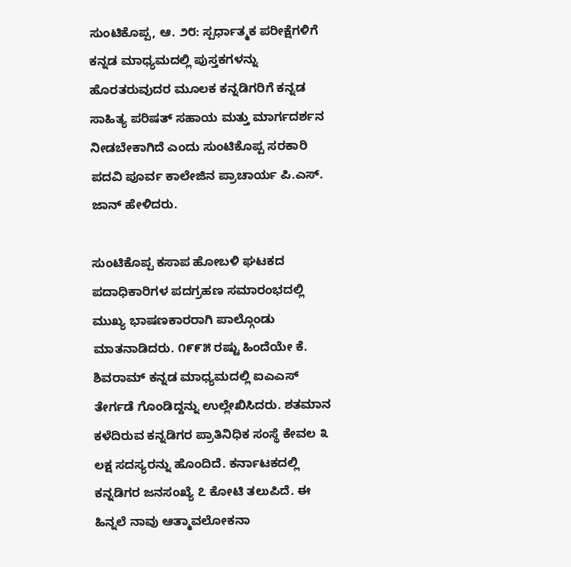ಸುಂಟಿಕೊಪ್ಪ, ಆ. ೨೮: ಸ್ಪರ್ಧಾತ್ಮಕ ಪರೀಕ್ಷೆಗಳಿಗೆ ಕನ್ನಡ ಮಾಧ್ಯಮದಲ್ಲಿ ಪುಸ್ತಕಗಳನ್ನು ಹೊರತರುವುದರ ಮೂಲಕ ಕನ್ನಡಿಗರಿಗೆ ಕನ್ನಡ ಸಾಹಿತ್ಯ ಪರಿಷತ್ ಸಹಾಯ ಮತ್ತು ಮಾರ್ಗದರ್ಶನ ನೀಡಬೇಕಾಗಿದೆ ಎಂದು ಸುಂಟಿಕೊಪ್ಪ ಸರಕಾರಿ ಪದವಿ ಪೂರ್ವ ಕಾಲೇಜಿನ ಪ್ರಾಚಾರ್ಯ ಪಿ.ಎಸ್. ಜಾನ್ ಹೇಳಿದರು.

ಸುಂಟಿಕೊಪ್ಪ ಕಸಾಪ ಹೋಬಳಿ ಘಟಕದ ಪದಾಧಿಕಾರಿಗಳ ಪದಗ್ರಹಣ ಸಮಾರಂಭದಲ್ಲಿ ಮುಖ್ಯ ಭಾಷಣಕಾರರಾಗಿ ಪಾಲ್ಗೊಂಡು ಮಾತನಾಡಿದರು. ೧೯೯೫ ರಷ್ಟು ಹಿಂದೆಯೇ ಕೆ. ಶಿವರಾಮ್ ಕನ್ನಡ ಮಾಧ್ಯಮದಲ್ಲಿ ಐಎಎಸ್ ತೇರ್ಗಡೆ ಗೊಂಡಿದ್ದನ್ನು ಉಲ್ಲೇಖಿಸಿದರು. ಶತಮಾನ ಕಳೆದಿರುವ ಕನ್ನಡಿಗರ ಪ್ರಾತಿನಿಧಿಕ ಸಂಸ್ಥೆ ಕೇವಲ ೩ ಲಕ್ಷ ಸದಸ್ಯರನ್ನು ಹೊಂದಿದೆ. ಕರ್ನಾಟಕದಲ್ಲಿ ಕನ್ನಡಿಗರ ಜನಸಂಖ್ಯೆ ೭ ಕೋಟಿ ತಲುಪಿದೆ. ಈ ಹಿನ್ನಲೆ ನಾವು ಆತ್ಮಾವಲೋಕನಾ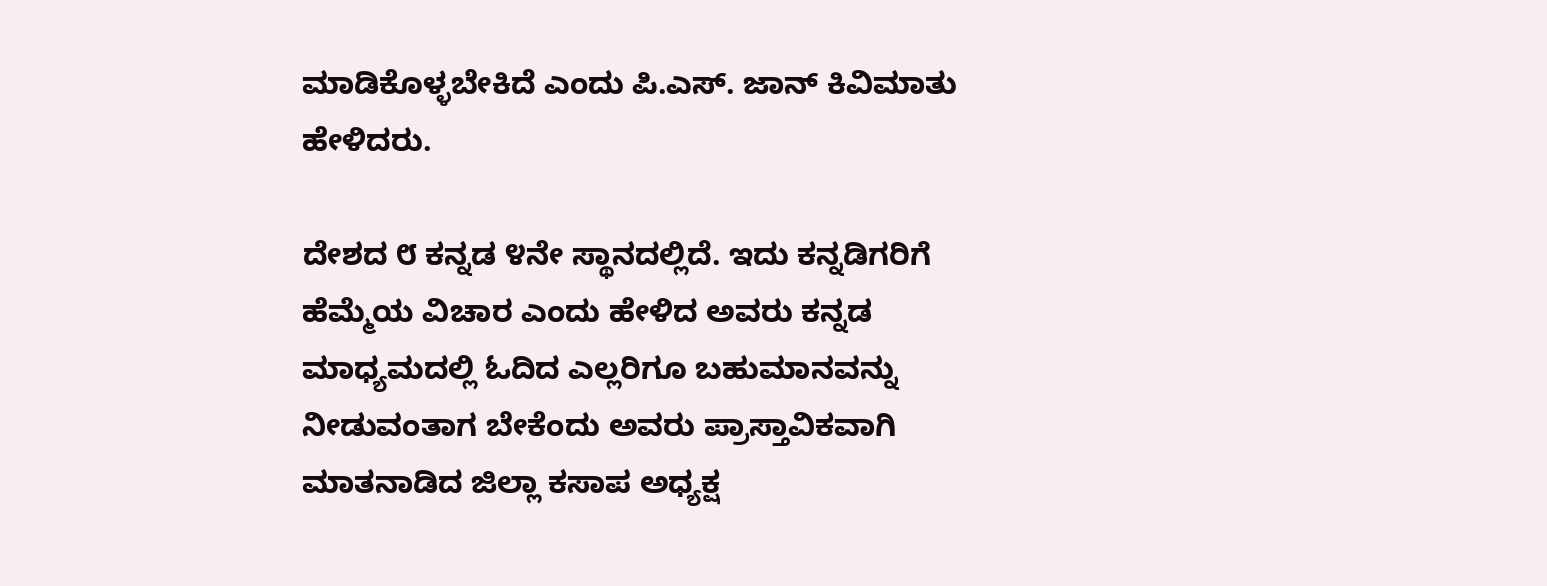ಮಾಡಿಕೊಳ್ಳಬೇಕಿದೆ ಎಂದು ಪಿ.ಎಸ್. ಜಾನ್ ಕಿವಿಮಾತು ಹೇಳಿದರು.

ದೇಶದ ೮ ಕನ್ನಡ ೪ನೇ ಸ್ಥಾನದಲ್ಲಿದೆ. ಇದು ಕನ್ನಡಿಗರಿಗೆ ಹೆಮ್ಮೆಯ ವಿಚಾರ ಎಂದು ಹೇಳಿದ ಅವರು ಕನ್ನಡ ಮಾಧ್ಯಮದಲ್ಲಿ ಓದಿದ ಎಲ್ಲರಿಗೂ ಬಹುಮಾನವನ್ನು ನೀಡುವಂತಾಗ ಬೇಕೆಂದು ಅವರು ಪ್ರಾಸ್ತಾವಿಕವಾಗಿ ಮಾತನಾಡಿದ ಜಿಲ್ಲಾ ಕಸಾಪ ಅಧ್ಯಕ್ಷ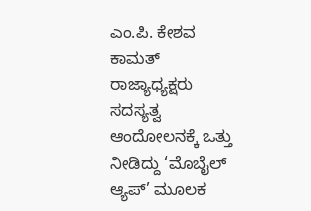ಎಂ.ಪಿ. ಕೇಶವ ಕಾಮತ್ ರಾಜ್ಯಾಧ್ಯಕ್ಷರು ಸದಸ್ಯತ್ವ ಆಂದೋಲನಕ್ಕೆ ಒತ್ತು ನೀಡಿದ್ದು ‘ಮೊಬೈಲ್ ಆ್ಯಪ್’ ಮೂಲಕ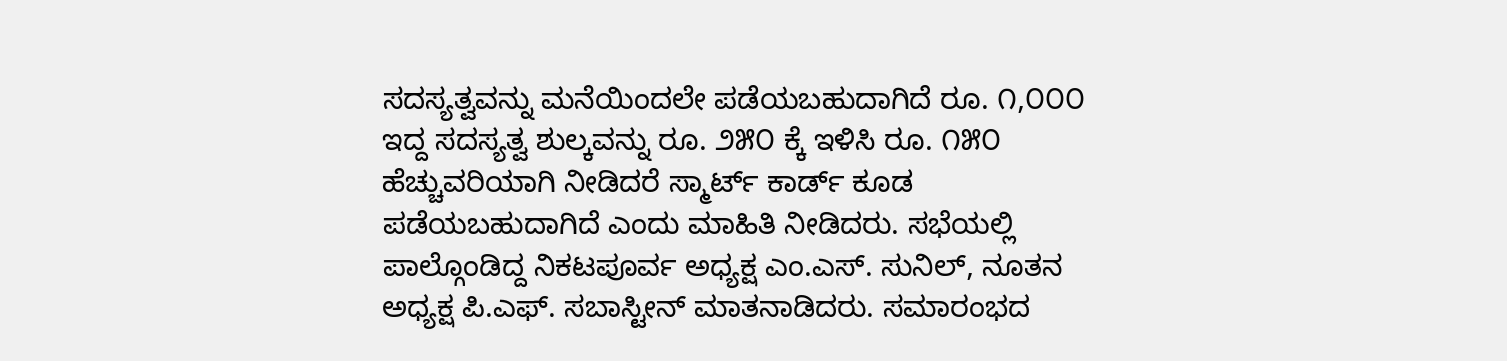ಸದಸ್ಯತ್ವವನ್ನು ಮನೆಯಿಂದಲೇ ಪಡೆಯಬಹುದಾಗಿದೆ ರೂ. ೧,೦೦೦ ಇದ್ದ ಸದಸ್ಯತ್ವ ಶುಲ್ಕವನ್ನು ರೂ. ೨೫೦ ಕ್ಕೆ ಇಳಿಸಿ ರೂ. ೧೫೦ ಹೆಚ್ಚುವರಿಯಾಗಿ ನೀಡಿದರೆ ಸ್ಮಾರ್ಟ್ ಕಾರ್ಡ್ ಕೂಡ ಪಡೆಯಬಹುದಾಗಿದೆ ಎಂದು ಮಾಹಿತಿ ನೀಡಿದರು. ಸಭೆಯಲ್ಲಿ ಪಾಲ್ಗೊಂಡಿದ್ದ ನಿಕಟಪೂರ್ವ ಅಧ್ಯಕ್ಷ ಎಂ.ಎಸ್. ಸುನಿಲ್, ನೂತನ ಅಧ್ಯಕ್ಷ ಪಿ.ಎಫ್. ಸಬಾಸ್ಟೀನ್ ಮಾತನಾಡಿದರು. ಸಮಾರಂಭದ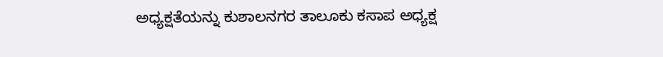ಅಧ್ಯಕ್ಷತೆಯನ್ನು ಕುಶಾಲನಗರ ತಾಲೂಕು ಕಸಾಪ ಅಧ್ಯಕ್ಷ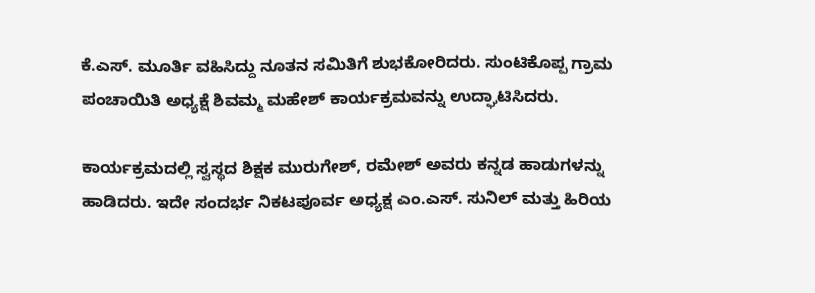ಕೆ.ಎಸ್. ಮೂರ್ತಿ ವಹಿಸಿದ್ದು ನೂತನ ಸಮಿತಿಗೆ ಶುಭಕೋರಿದರು. ಸುಂಟಿಕೊಪ್ಪ ಗ್ರಾಮ ಪಂಚಾಯಿತಿ ಅಧ್ಯಕ್ಷೆ ಶಿವಮ್ಮ ಮಹೇಶ್ ಕಾರ್ಯಕ್ರಮವನ್ನು ಉದ್ಘಾಟಿಸಿದರು.

ಕಾರ್ಯಕ್ರಮದಲ್ಲಿ ಸ್ವಸ್ಥದ ಶಿಕ್ಷಕ ಮುರುಗೇಶ್, ರಮೇಶ್ ಅವರು ಕನ್ನಡ ಹಾಡುಗಳನ್ನು ಹಾಡಿದರು. ಇದೇ ಸಂದರ್ಭ ನಿಕಟಪೂರ್ವ ಅಧ್ಯಕ್ಷ ಎಂ.ಎಸ್. ಸುನಿಲ್ ಮತ್ತು ಹಿರಿಯ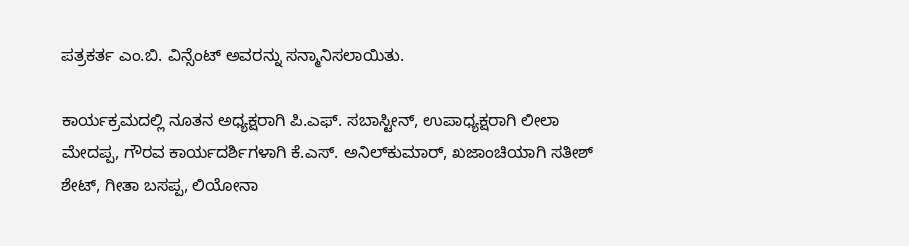ಪತ್ರಕರ್ತ ಎಂ.ಬಿ. ವಿನ್ಸೆಂಟ್ ಅವರನ್ನು ಸನ್ಮಾನಿಸಲಾಯಿತು.

ಕಾರ್ಯಕ್ರಮದಲ್ಲಿ ನೂತನ ಅಧ್ಯಕ್ಷರಾಗಿ ಪಿ.ಎಫ್. ಸಬಾಸ್ಟೀನ್, ಉಪಾಧ್ಯಕ್ಷರಾಗಿ ಲೀಲಾ ಮೇದಪ್ಪ, ಗೌರವ ಕಾರ್ಯದರ್ಶಿಗಳಾಗಿ ಕೆ.ಎಸ್. ಅನಿಲ್‌ಕುಮಾರ್, ಖಜಾಂಚಿಯಾಗಿ ಸತೀಶ್ ಶೇಟ್, ಗೀತಾ ಬಸಪ್ಪ, ಲಿಯೋನಾ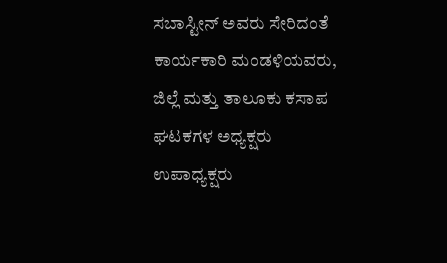ಸಬಾಸ್ಟೀನ್ ಅವರು ಸೇರಿದಂತೆ ಕಾರ್ಯಕಾರಿ ಮಂಡಳಿಯವರು, ಜಿಲ್ಲೆ ಮತ್ತು ತಾಲೂಕು ಕಸಾಪ ಘಟಕಗಳ ಅಧ್ಯಕ್ಷರು ಉಪಾಧ್ಯಕ್ಷರು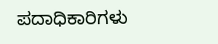ಪದಾಧಿಕಾರಿಗಳು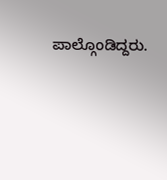ಪಾಲ್ಗೊಂಡಿದ್ದರು.